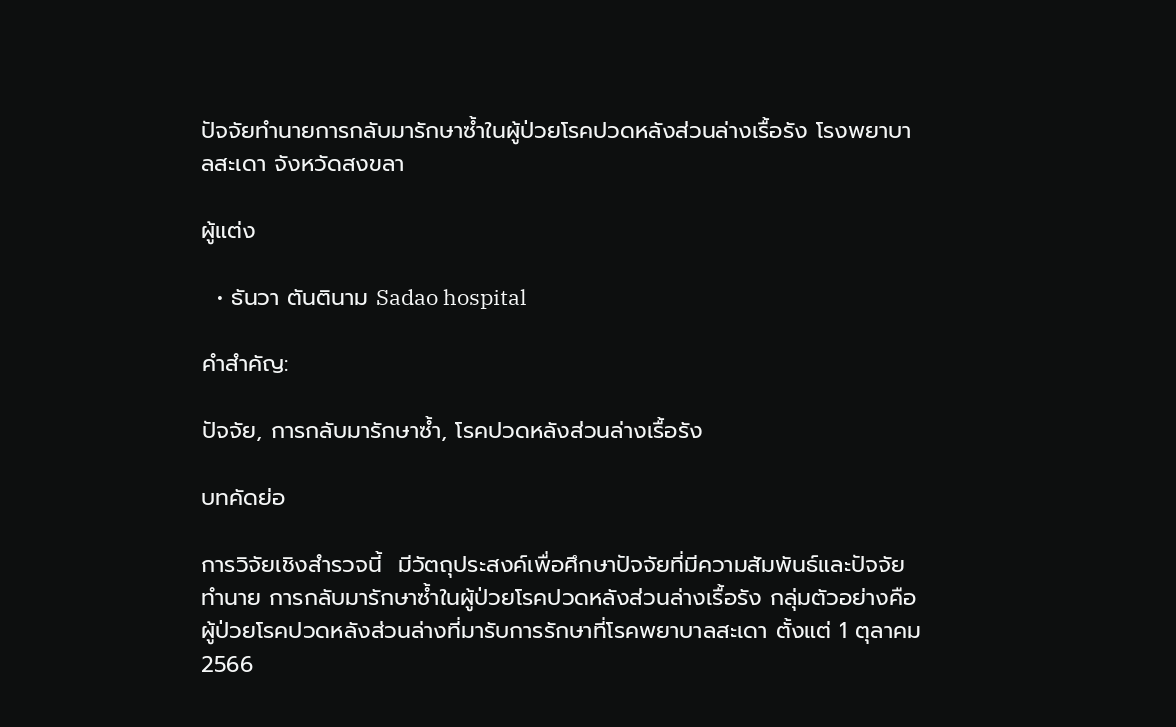ปัจจัยทำนายการกลับมารักษาซ้ำในผู้ป่วยโรคปวดหลังส่วนล่างเรื้อรัง โรงพยาบาลสะเดา จังหวัดสงขลา

ผู้แต่ง

  • ธันวา ตันตินาม Sadao hospital

คำสำคัญ:

ปัจจัย, การกลับมารักษาซ้ำ, โรคปวดหลังส่วนล่างเรื้อรัง

บทคัดย่อ

การวิจัยเชิงสำรวจนี้  มีวัตถุประสงค์เพื่อศึกษาปัจจัยที่มีความสัมพันธ์และปัจจัยทำนาย การกลับมารักษาซ้ำในผู้ป่วยโรคปวดหลังส่วนล่างเรื้อรัง กลุ่มตัวอย่างคือผู้ป่วยโรคปวดหลังส่วนล่างที่มารับการรักษาที่โรคพยาบาลสะเดา ตั้งแต่ 1 ตุลาคม 2566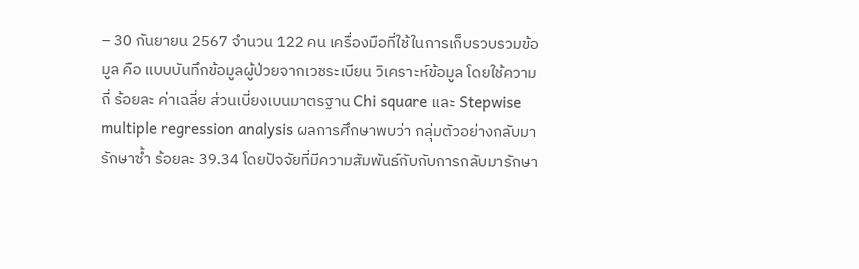– 30 กันยายน 2567 จำนวน 122 คน เครื่องมือที่ใช้ในการเก็บรวบรวมข้อมูล คือ แบบบันทึกข้อมูลผู้ป่วยจากเวชระเบียน วิเคราะห์ข้อมูล โดยใช้ความถี่ ร้อยละ ค่าเฉลี่ย ส่วนเบี่ยงเบนมาตรฐาน Chi square และ Stepwise multiple regression analysis ผลการศึกษาพบว่า กลุ่มตัวอย่างกลับมารักษาซ้ำ ร้อยละ 39.34 โดยปัจจัยที่มีความสัมพันธ์กับกับการกลับมารักษา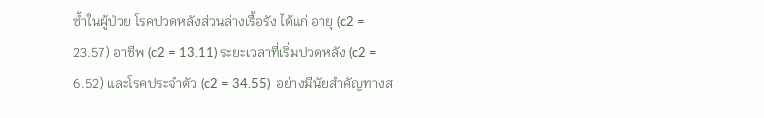ซ้ำในผู้ป่วย โรคปวดหลังส่วนล่างเรื้อรัง ได้แก่ อายุ (c2 = 23.57) อาชีพ (c2 = 13.11) ระยะเวลาที่เริ่มปวดหลัง (c2 = 6.52) และโรคประจำตัว (c2 = 34.55)  อย่างมีนัยสำคัญทางส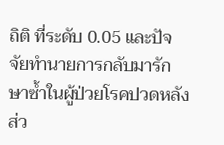ถิติ ที่ระดับ 0.05 และปัจจัยทำนายการกลับมารักษาซ้ำในผู้ป่วยโรคปวดหลังส่ว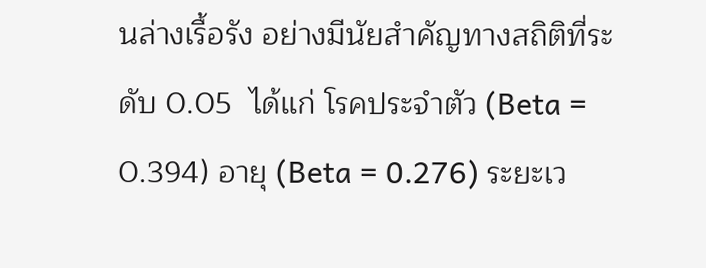นล่างเรื้อรัง อย่างมีนัยสำคัญทางสถิติที่ระดับ 0.05  ได้แก่ โรคประจำตัว (Beta = 0.394) อายุ (Beta = 0.276) ระยะเว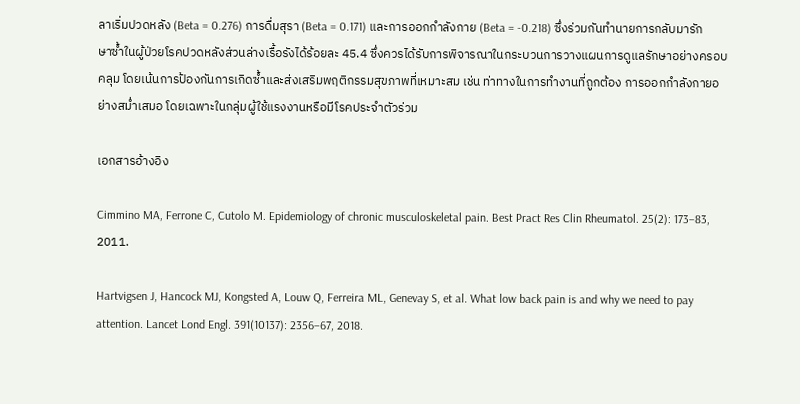ลาเริ่มปวดหลัง (Beta = 0.276) การดื่มสุรา (Beta = 0.171) และการออกกำลังกาย (Beta = -0.218) ซึ่งร่วมกันทํานายการกลับมารักษาซ้ำในผู้ป่วยโรคปวดหลังส่วนล่างเรื้อรังได้ร้อยละ 45.4 ซึ่งควรได้รับการพิจารณาในกระบวนการวางแผนการดูแลรักษาอย่างครอบคลุม โดยเน้นการป้องกันการเกิดซ้ำและส่งเสริมพฤติกรรมสุขภาพที่เหมาะสม เช่น ท่าทางในการทำงานที่ถูกต้อง การออกกำลังกายอย่างสม่ำเสมอ โดยเฉพาะในกลุ่มผู้ใช้แรงงานหรือมีโรคประจำตัวร่วม

เอกสารอ้างอิง

Cimmino MA, Ferrone C, Cutolo M. Epidemiology of chronic musculoskeletal pain. Best Pract Res Clin Rheumatol. 25(2): 173–83, 2011.

Hartvigsen J, Hancock MJ, Kongsted A, Louw Q, Ferreira ML, Genevay S, et al. What low back pain is and why we need to pay attention. Lancet Lond Engl. 391(10137): 2356–67, 2018.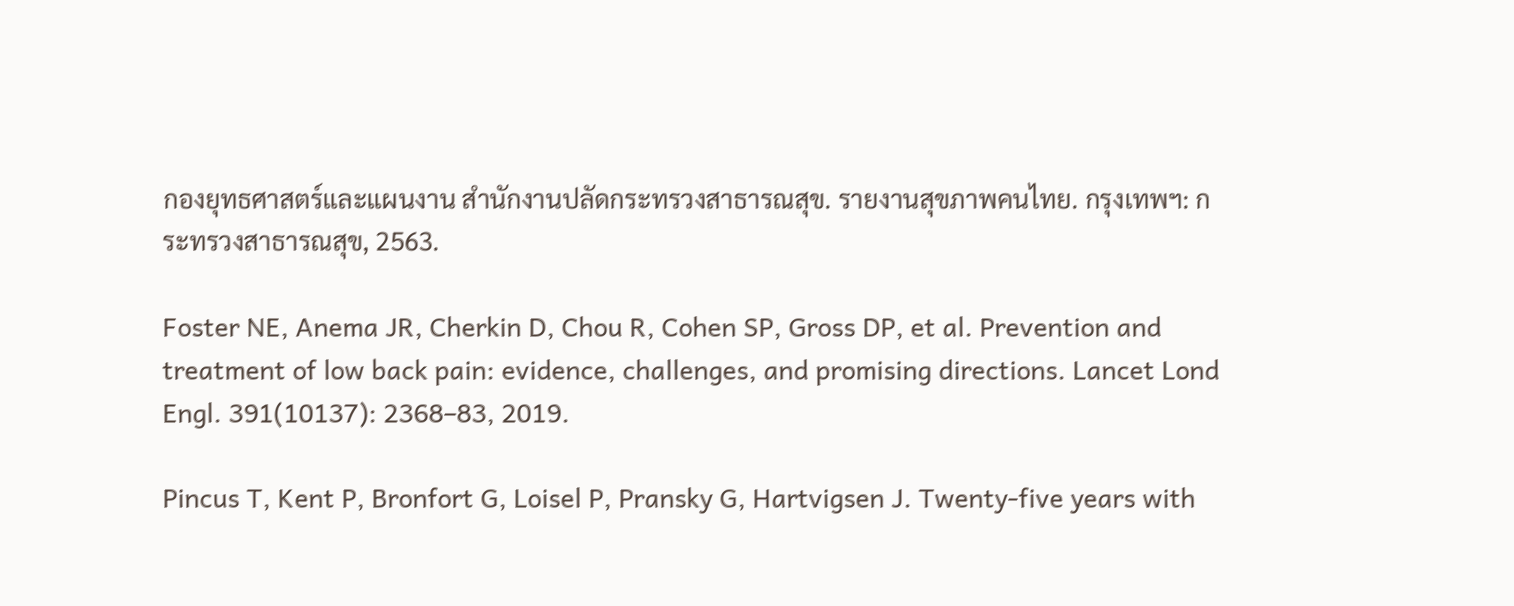กองยุทธศาสตร์และแผนงาน สำนักงานปลัดกระทรวงสาธารณสุข. รายงานสุขภาพคนไทย. กรุงเทพฯ: กระทรวงสาธารณสุข, 2563.

Foster NE, Anema JR, Cherkin D, Chou R, Cohen SP, Gross DP, et al. Prevention and treatment of low back pain: evidence, challenges, and promising directions. Lancet Lond Engl. 391(10137): 2368–83, 2019.

Pincus T, Kent P, Bronfort G, Loisel P, Pransky G, Hartvigsen J. Twenty-five years with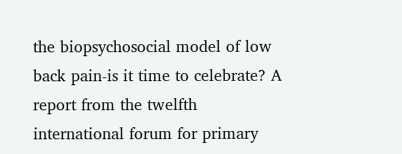the biopsychosocial model of low back pain-is it time to celebrate? A report from the twelfth international forum for primary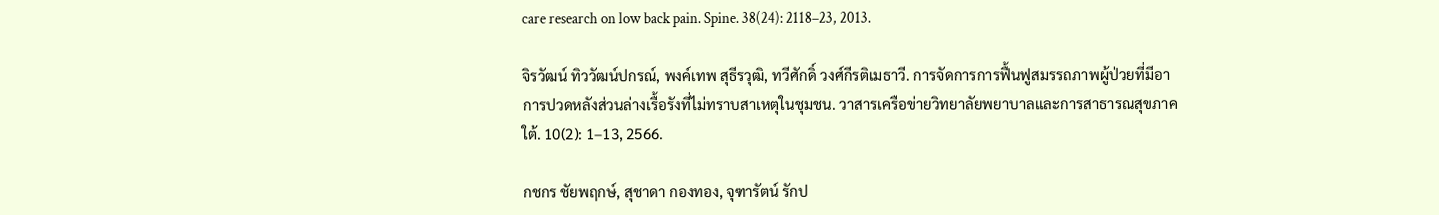care research on low back pain. Spine. 38(24): 2118–23, 2013.

จิรวัฒน์ ทิววัฒน์ปกรณ์, พงค์เทพ สุธีรวุฒิ, ทวีศักดิ์ วงศ์กีรติเมธาวี. การจัดการการฟื้นฟูสมรรถภาพผู้ป่วยที่มีอาการปวดหลังส่วนล่างเรื้อรังที่ไม่ทราบสาเหตุในชุมชน. วาสารเครือข่ายวิทยาลัยพยาบาลและการสาธารณสุขภาคใต้. 10(2): 1–13, 2566.

กชกร ชัยพฤกษ์, สุชาดา กองทอง, จุฑารัตน์ รักป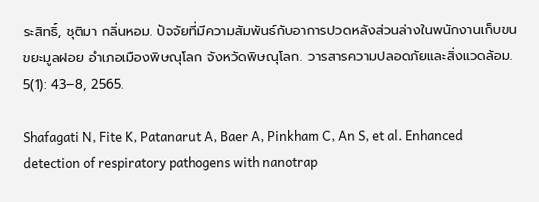ระสิทธิ์, ชุติมา กลิ่นหอม. ปัจจัยที่มีความสัมพันธ์กับอาการปวดหลังส่วนล่างในพนักงานเก็บขนขยะมูลฝอย อำเภอเมืองพิษณุโลก จังหวัดพิษณุโลก. วารสารความปลอดภัยและสิ่งแวดล้อม. 5(1): 43–8, 2565.

Shafagati N, Fite K, Patanarut A, Baer A, Pinkham C, An S, et al. Enhanced detection of respiratory pathogens with nanotrap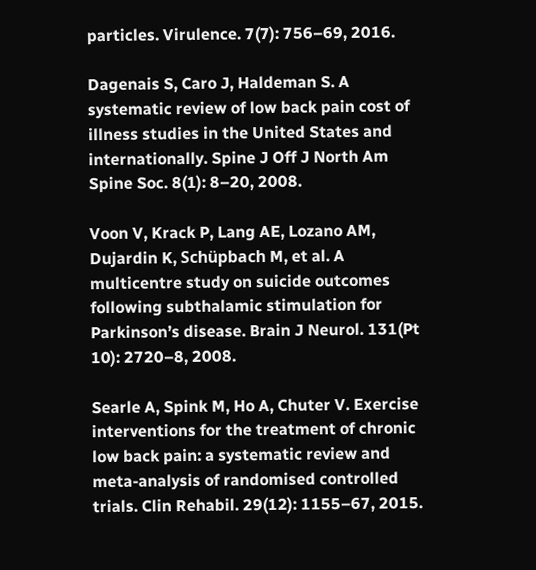particles. Virulence. 7(7): 756–69, 2016.

Dagenais S, Caro J, Haldeman S. A systematic review of low back pain cost of illness studies in the United States and internationally. Spine J Off J North Am Spine Soc. 8(1): 8–20, 2008.

Voon V, Krack P, Lang AE, Lozano AM, Dujardin K, Schüpbach M, et al. A multicentre study on suicide outcomes following subthalamic stimulation for Parkinson’s disease. Brain J Neurol. 131(Pt 10): 2720–8, 2008.

Searle A, Spink M, Ho A, Chuter V. Exercise interventions for the treatment of chronic low back pain: a systematic review and meta-analysis of randomised controlled trials. Clin Rehabil. 29(12): 1155–67, 2015.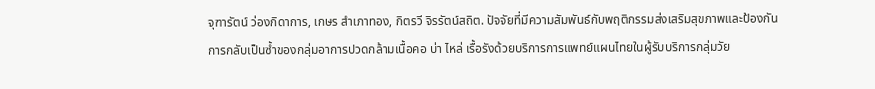จุฑารัตน์ ว่องกิดาการ, เกษร สำเภาทอง, กิตรวี จิรรัตน์สถิต. ปัจจัยที่มีความสัมพันธ์กับพฤติกรรมส่งเสริมสุขภาพและป้องกันการกลับเป็นซ้ำของกลุ่มอาการปวดกล้ามเนื้อคอ บ่า ไหล่ เรื้อรังด้วยบริการการแพทย์แผนไทยในผู้รับบริการกลุ่มวัย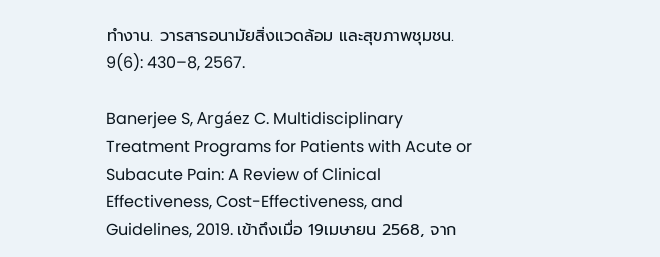ทำงาน. วารสารอนามัยสิ่งแวดล้อม และสุขภาพชุมชน. 9(6): 430–8, 2567.

Banerjee S, Argáez C. Multidisciplinary Treatment Programs for Patients with Acute or Subacute Pain: A Review of Clinical Effectiveness, Cost-Effectiveness, and Guidelines, 2019. เข้าถึงเมื่อ 19เมษายน 2568, จาก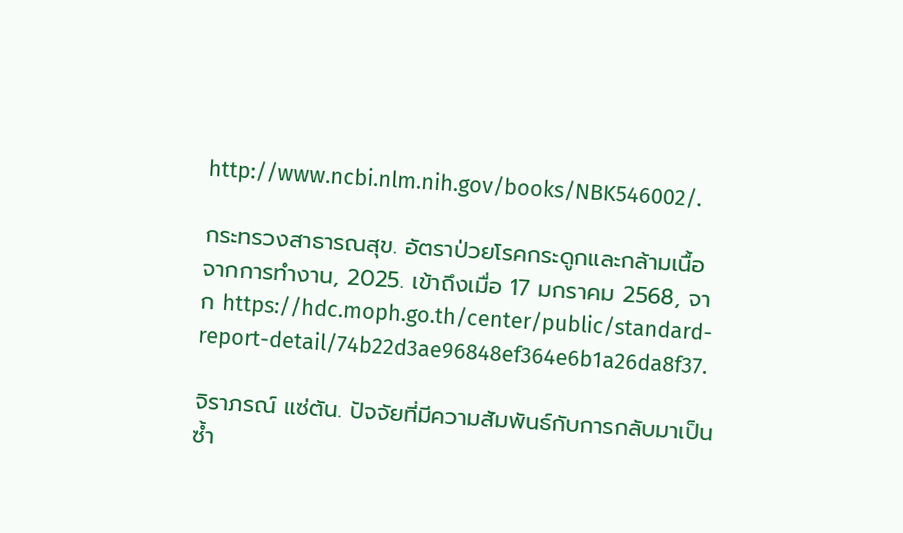http://www.ncbi.nlm.nih.gov/books/NBK546002/.

กระทรวงสาธารณสุข. อัตราป่วยโรคกระดูกและกล้ามเนื้อจากการทำงาน, 2025. เข้าถึงเมื่อ 17 มกราคม 2568, จาก https://hdc.moph.go.th/center/public/standard-report-detail/74b22d3ae96848ef364e6b1a26da8f37.

จิราภรณ์ แซ่ตัน. ปัจจัยที่มีความสัมพันธ์กับการกลับมาเป็นซ้ำ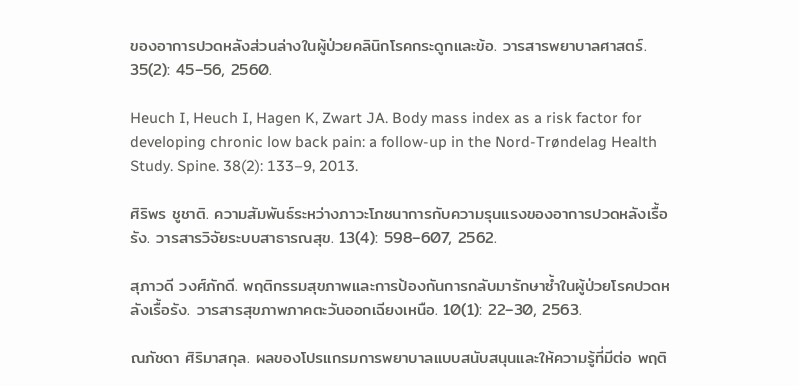ของอาการปวดหลังส่วนล่างในผู้ป่วยคลินิกโรคกระดูกและข้อ. วารสารพยาบาลศาสตร์. 35(2): 45–56, 2560.

Heuch I, Heuch I, Hagen K, Zwart JA. Body mass index as a risk factor for developing chronic low back pain: a follow-up in the Nord-Trøndelag Health Study. Spine. 38(2): 133–9, 2013.

ศิริพร ชูชาติ. ความสัมพันธ์ระหว่างภาวะโภชนาการกับความรุนแรงของอาการปวดหลังเรื้อรัง. วารสารวิจัยระบบสาธารณสุข. 13(4): 598–607, 2562.

สุภาวดี วงศ์ภักดี. พฤติกรรมสุขภาพและการป้องกันการกลับมารักษาซ้ำในผู้ป่วยโรคปวดหลังเรื้อรัง. วารสารสุขภาพภาคตะวันออกเฉียงเหนือ. 10(1): 22–30, 2563.

ณภัชดา ศิริมาสกุล. ผลของโปรแกรมการพยาบาลแบบสนับสนุนและให้ความรู้ที่มีต่อ พฤติ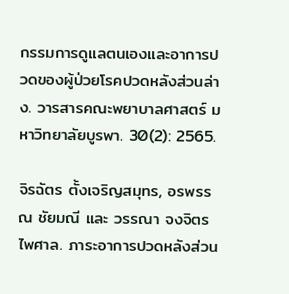กรรมการดูแลตนเองและอาการปวดของผู้ป่วยโรคปวดหลังส่วนล่าง. วารสารคณะพยาบาลศาสตร์ มหาวิทยาลัยบูรพา. 30(2): 2565.

จิรฉัตร ตั้งเจริญสมุทร, อรพรรณ ชัยมณี และ วรรณา จงจิตรไพศาล. ภาระอาการปวดหลังส่วน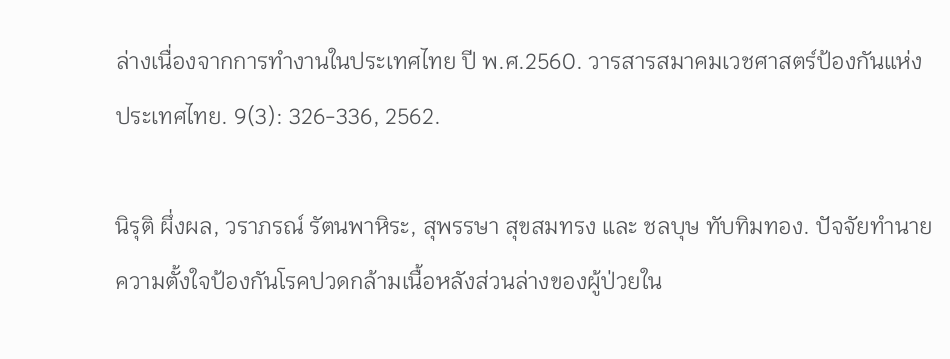ล่างเนื่องจากการทำงานในประเทศไทย ปี พ.ศ.2560. วารสารสมาคมเวชศาสตร์ป้องกันแห่งประเทศไทย. 9(3): 326-336, 2562.

นิรุติ ผึ่งผล, วราภรณ์ รัตนพาหิระ, สุพรรษา สุขสมทรง และ ชลบุษ ทับทิมทอง. ปัจจัยทำนายความตั้งใจป้องกันโรคปวดกล้ามเนื้อหลังส่วนล่างของผู้ป่วยใน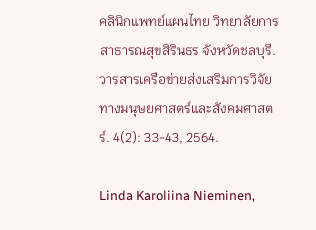คลินิกแพทย์แผนไทย วิทยาลัยการสาธารณสุขสิรินธร จังหวัดชลบุรี. วารสารเครือข่ายส่งเสริมการวิจัยทางมนุษยศาสตร์และสังคมศาสตร์. 4(2): 33-43, 2564.

Linda Karoliina Nieminen,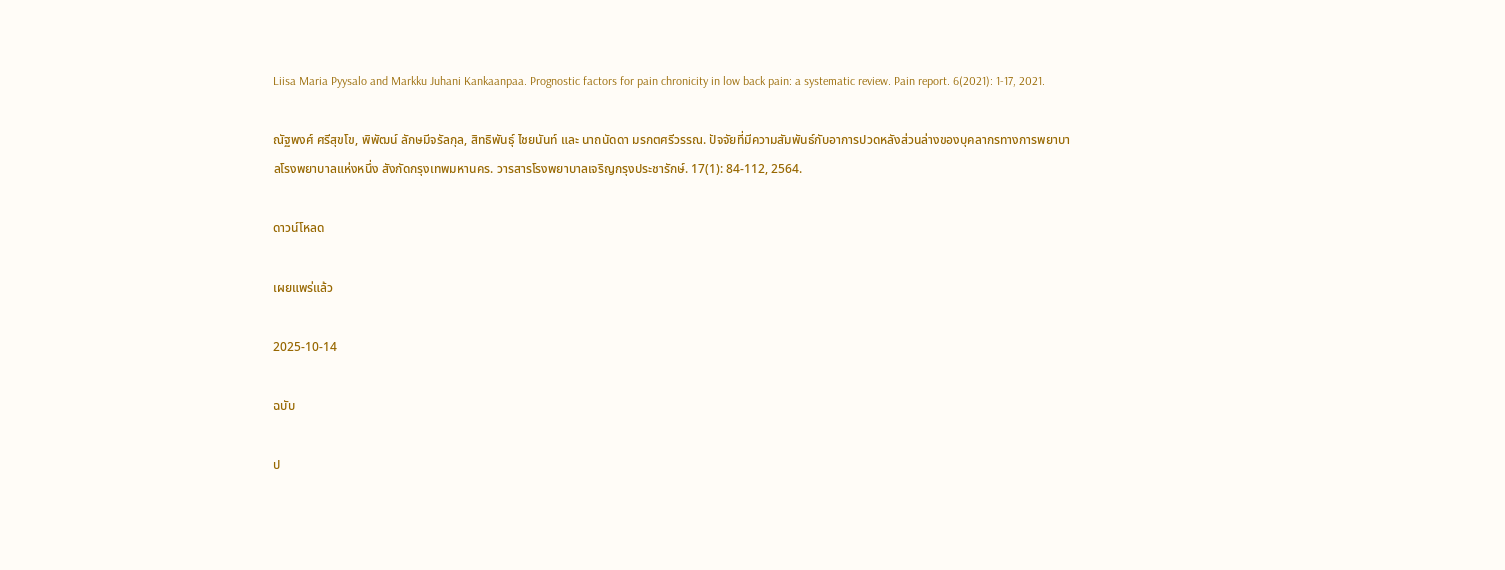Liisa Maria Pyysalo and Markku Juhani Kankaanpaa. Prognostic factors for pain chronicity in low back pain: a systematic review. Pain report. 6(2021): 1-17, 2021.

ณัฐพงศ์ ศรีสุขโข, พิพัฒน์ ลักษมีจรัลกุล, สิทธิพันธุ์ ไชยนันท์ และ นาถนัดดา มรกตศรีวรรณ. ปัจจัยที่มีความสัมพันธ์กับอาการปวดหลังส่วนล่างของบุคลากรทางการพยาบาลโรงพยาบาลแห่งหนึ่ง สังกัดกรุงเทพมหานคร. วารสารโรงพยาบาลเจริญกรุงประชารักษ์. 17(1): 84-112, 2564.

ดาวน์โหลด

เผยแพร่แล้ว

2025-10-14

ฉบับ

ป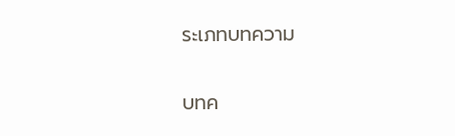ระเภทบทความ

บทค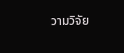วามวิจัย